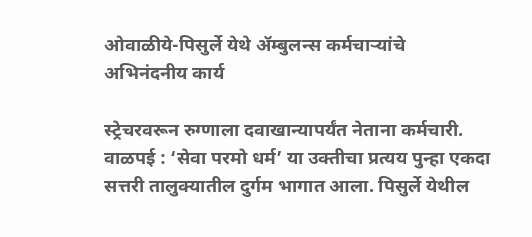ओवाळीये-पिसुर्ले येथे ॲम्बुलन्स कर्मचाऱ्यांचे अभिनंदनीय कार्य

स्ट्रेचरवरून रुग्णाला दवाखान्यापर्यंत नेताना कर्मचारी.
वाळपई : ‘सेवा परमो धर्म’ या उक्तीचा प्रत्यय पुन्हा एकदा सत्तरी तालुक्यातील दुर्गम भागात आला. पिसुर्ले येथील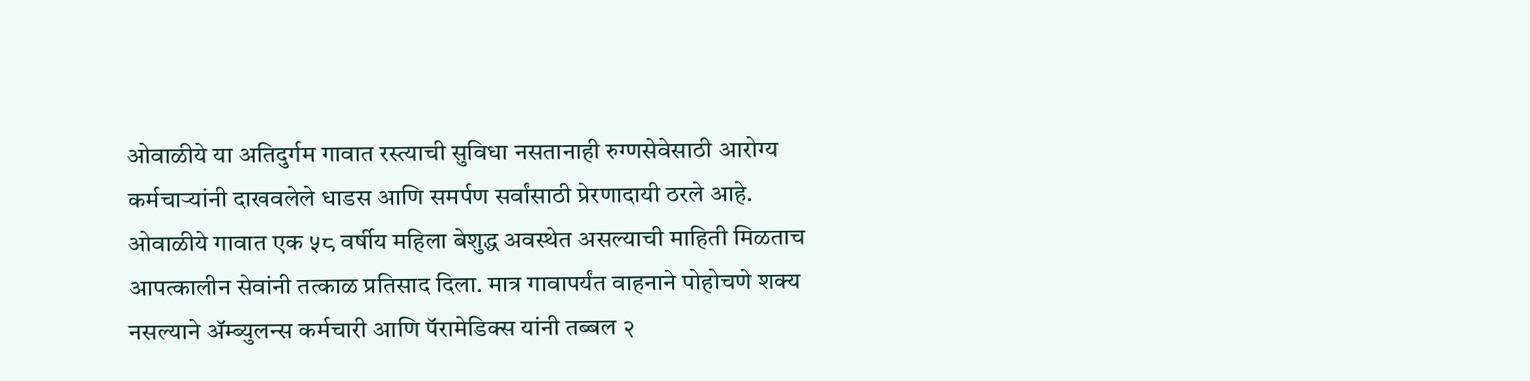ओवाळीये या अतिदुर्गम गावात रस्त्याची सुविधा नसतानाही रुग्णसेवेसाठी आरोग्य कर्मचाऱ्यांनी दाखवलेले धाडस आणि समर्पण सर्वांसाठी प्रेरणादायी ठरले आहे.
ओवाळीये गावात एक ५८ वर्षीय महिला बेशुद्ध अवस्थेत असल्याची माहिती मिळताच आपत्कालीन सेवांनी तत्काळ प्रतिसाद दिला. मात्र गावापर्यंत वाहनाने पोहोचणे शक्य नसल्याने ॲम्ब्युलन्स कर्मचारी आणि पॅरामेडिक्स यांनी तब्बल २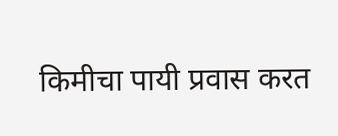किमीचा पायी प्रवास करत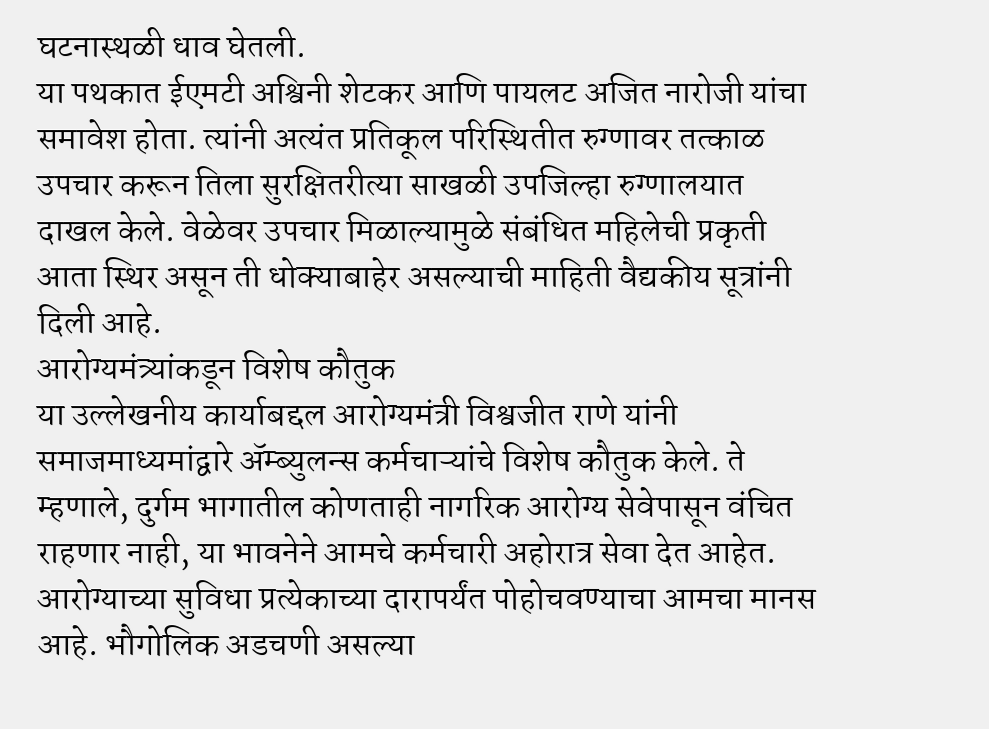घटनास्थळी धाव घेतली.
या पथकात ईएमटी अश्विनी शेटकर आणि पायलट अजित नारोजी यांचा समावेश होता. त्यांनी अत्यंत प्रतिकूल परिस्थितीत रुग्णावर तत्काळ उपचार करून तिला सुरक्षितरीत्या साखळी उपजिल्हा रुग्णालयात दाखल केले. वेळेवर उपचार मिळाल्यामुळे संबंधित महिलेची प्रकृती आता स्थिर असून ती धोक्याबाहेर असल्याची माहिती वैद्यकीय सूत्रांनी दिली आहे.
आरोग्यमंत्र्यांकडून विशेष कौतुक
या उल्लेखनीय कार्याबद्दल आरोग्यमंत्री विश्वजीत राणे यांनी समाजमाध्यमांद्वारे ॲम्ब्युलन्स कर्मचाऱ्यांचे विशेष कौतुक केले. ते म्हणाले, दुर्गम भागातील कोणताही नागरिक आरोग्य सेवेपासून वंचित राहणार नाही, या भावनेने आमचे कर्मचारी अहोरात्र सेवा देत आहेत. आरोग्याच्या सुविधा प्रत्येकाच्या दारापर्यंत पोहोचवण्याचा आमचा मानस आहे. भौगोलिक अडचणी असल्या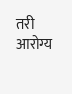तरी आरोग्य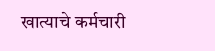खात्याचे कर्मचारी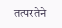तत्परतेने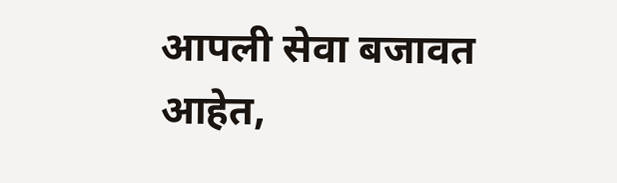आपली सेवा बजावत आहेत,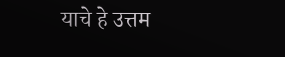याचे हे उत्तम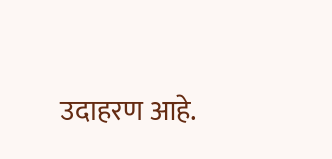उदाहरण आहे.